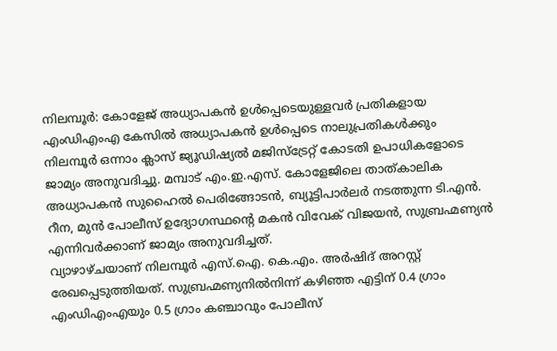നിലമ്പൂർ: കോളേജ് അധ്യാപകൻ ഉൾപ്പെടെയുള്ളവർ പ്രതികളായ എംഡിഎംഎ കേസിൽ അധ്യാപകൻ ഉൾപ്പെടെ നാലുപ്രതികൾക്കും നിലമ്പൂർ ഒന്നാം ക്ലാസ് ജ്യൂഡിഷ്യൽ മജിസ്ട്രേറ്റ് കോടതി ഉപാധികളോടെ ജാമ്യം അനുവദിച്ചു. മമ്പാട് എം.ഇ.എസ്. കോളേജിലെ താത്കാലിക അധ്യാപകൻ സുഹൈൽ പെരിങ്ങോടൻ, ബ്യൂട്ടിപാർലർ നടത്തുന്ന ടി.എൻ. റീന, മുൻ പോലീസ് ഉദ്യോഗസ്ഥന്റെ മകൻ വിവേക് വിജയൻ, സുബ്രഹ്മണ്യൻ എന്നിവർക്കാണ് ജാമ്യം അനുവദിച്ചത്.
വ്യാഴാഴ്ചയാണ് നിലമ്പൂർ എസ്.ഐ. കെ.എം. അർഷിദ് അറസ്റ്റ് രേഖപ്പെടുത്തിയത്. സുബ്രഹ്മണ്യനിൽനിന്ന് കഴിഞ്ഞ എട്ടിന് 0.4 ഗ്രാം എംഡിഎംഎയും 0.5 ഗ്രാം കഞ്ചാവും പോലീസ്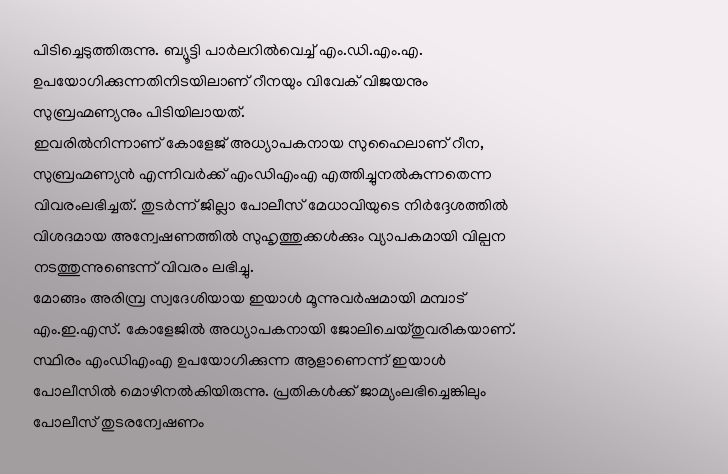പിടിച്ചെടുത്തിരുന്നു. ബ്യൂട്ടി പാർലറിൽവെച്ച് എം.ഡി.എം.എ. ഉപയോഗിക്കുന്നതിനിടയിലാണ് റീനയും വിവേക് വിജയനും സുബ്രഹ്മണ്യനും പിടിയിലായത്.
ഇവരിൽനിന്നാണ് കോളേജ് അധ്യാപകനായ സുഹൈലാണ് റീന, സുബ്രഹ്മണ്യൻ എന്നിവർക്ക് എംഡിഎംഎ എത്തിച്ചുനൽകുന്നതെന്ന വിവരംലഭിച്ചത്. തുടർന്ന് ജില്ലാ പോലീസ് മേധാവിയുടെ നിർദ്ദേശത്തിൽ വിശദമായ അന്വേഷണത്തിൽ സുഹൃത്തുക്കൾക്കും വ്യാപകമായി വില്പന നടത്തുന്നുണ്ടെന്ന് വിവരം ലഭിച്ചു.
മോങ്ങം അരിമ്പ്ര സ്വദേശിയായ ഇയാൾ മൂന്നുവർഷമായി മമ്പാട് എം.ഇ.എസ്. കോളേജിൽ അധ്യാപകനായി ജോലിചെയ്തുവരികയാണ്. സ്ഥിരം എംഡിഎംഎ ഉപയോഗിക്കുന്ന ആളാണെന്ന് ഇയാൾ പോലീസിൽ മൊഴിനൽകിയിരുന്നു. പ്രതികൾക്ക് ജാമ്യംലഭിച്ചെങ്കിലും പോലീസ് തുടരന്വേഷണം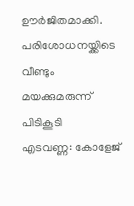ഊർജിതമാക്കി.
പരിശോധനയ്ക്കിടെ വീണ്ടും മയക്കുമരുന്ന് പിടികൂടി
എടവണ്ണ: കോളേജ്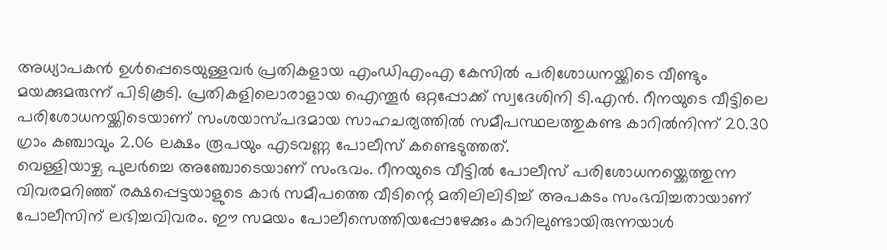അധ്യാപകൻ ഉൾപ്പെടെയുള്ളവർ പ്രതികളായ എംഡിഎംഎ കേസിൽ പരിശോധനയ്ക്കിടെ വീണ്ടും മയക്കുമരുന്ന് പിടികൂടി. പ്രതികളിലൊരാളായ ഐന്തൂർ ഒറ്റപ്പോക്ക് സ്വദേശിനി ടി.എൻ. റീനയുടെ വീട്ടിലെ പരിശോധനയ്ക്കിടെയാണ് സംശയാസ്പദമായ സാഹചര്യത്തിൽ സമീപസ്ഥലത്തുകണ്ട കാറിൽനിന്ന് 20.30 ഗ്രാം കഞ്ചാവും 2.06 ലക്ഷം രൂപയും എടവണ്ണ പോലീസ് കണ്ടെടുത്തത്.
വെള്ളിയാഴ്ച പുലർച്ചെ അഞ്ചോടെയാണ് സംഭവം. റീനയുടെ വീട്ടിൽ പോലീസ് പരിശോധനയ്ക്കെത്തുന്ന വിവരമറിഞ്ഞ് രക്ഷപ്പെട്ടയാളുടെ കാർ സമീപത്തെ വീടിന്റെ മതിലിലിടിച്ച് അപകടം സംഭവിച്ചതായാണ് പോലീസിന് ലഭിച്ചവിവരം. ഈ സമയം പോലീസെത്തിയപ്പോഴേക്കും കാറിലുണ്ടായിരുന്നയാൾ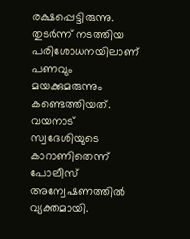രക്ഷപ്പെട്ടിരുന്നു.
തുടർന്ന് നടത്തിയ പരിശോധനയിലാണ് പണവും മയക്കുമരുന്നും കണ്ടെത്തിയത്. വയനാട് സ്വദേശിയുടെ കാറാണിതെന്ന് പോലീസ് അന്വേഷണത്തിൽ വ്യക്തമായി.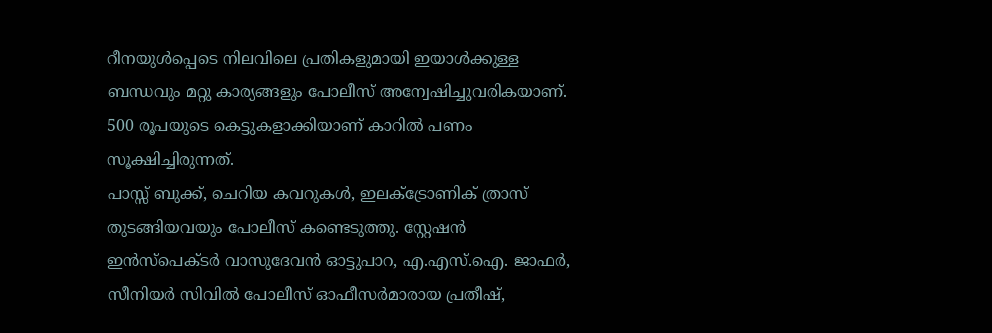റീനയുൾപ്പെടെ നിലവിലെ പ്രതികളുമായി ഇയാൾക്കുള്ള ബന്ധവും മറ്റു കാര്യങ്ങളും പോലീസ് അന്വേഷിച്ചുവരികയാണ്. 500 രൂപയുടെ കെട്ടുകളാക്കിയാണ് കാറിൽ പണം സൂക്ഷിച്ചിരുന്നത്.
പാസ്സ് ബുക്ക്, ചെറിയ കവറുകൾ, ഇലക്ട്രോണിക് ത്രാസ് തുടങ്ങിയവയും പോലീസ് കണ്ടെടുത്തു. സ്റ്റേഷൻ ഇൻസ്പെക്ടർ വാസുദേവൻ ഓട്ടുപാറ, എ.എസ്.ഐ. ജാഫർ, സീനിയർ സിവിൽ പോലീസ് ഓഫീസർമാരായ പ്രതീഷ്,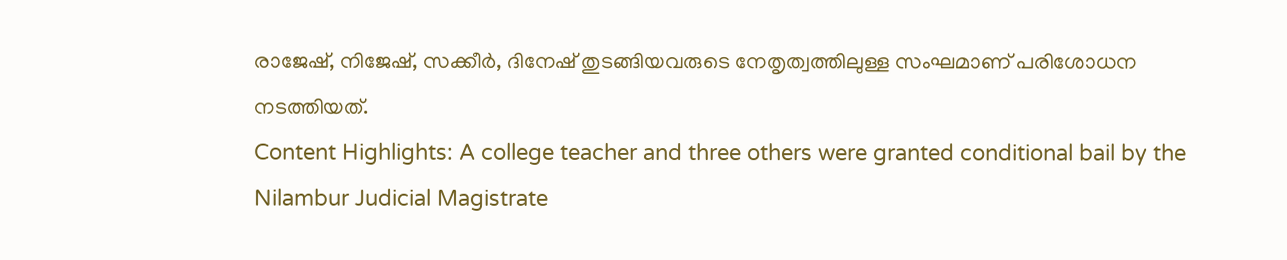രാജേഷ്, നിജേഷ്, സക്കീർ, ദിനേഷ് തുടങ്ങിയവരുടെ നേതൃത്വത്തിലുള്ള സംഘമാണ് പരിശോധന നടത്തിയത്.
Content Highlights: A college teacher and three others were granted conditional bail by the Nilambur Judicial Magistrate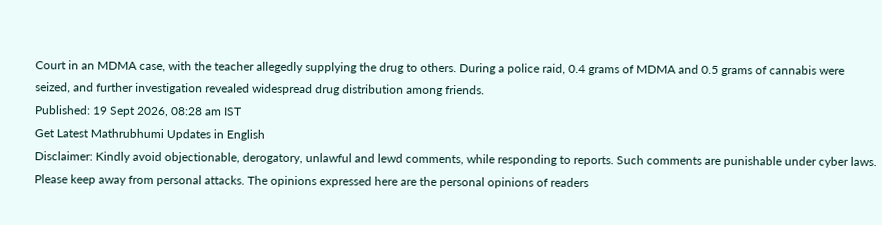Court in an MDMA case, with the teacher allegedly supplying the drug to others. During a police raid, 0.4 grams of MDMA and 0.5 grams of cannabis were seized, and further investigation revealed widespread drug distribution among friends.
Published: 19 Sept 2026, 08:28 am IST
Get Latest Mathrubhumi Updates in English
Disclaimer: Kindly avoid objectionable, derogatory, unlawful and lewd comments, while responding to reports. Such comments are punishable under cyber laws. Please keep away from personal attacks. The opinions expressed here are the personal opinions of readers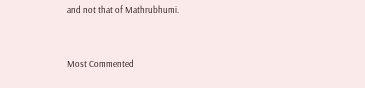and not that of Mathrubhumi.


Most Commented